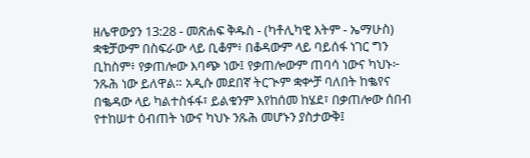ዘሌዋውያን 13:28 - መጽሐፍ ቅዱስ - (ካቶሊካዊ እትም - ኤማሁስ) ቋቁቻውም በስፍራው ላይ ቢቆም፥ በቆዳውም ላይ ባይሰፋ ነገር ግን ቢከስም፥ የቃጠሎው እባጭ ነው፤ የቃጠሎውም ጠባሳ ነውና ካህኑ፦ ንጹሕ ነው ይለዋል። አዲሱ መደበኛ ትርጒም ቋቍቻ ባለበት ከቈየና በቈዳው ላይ ካልተስፋፋ፣ ይልቁንም እየከሰመ ከሄደ፣ በቃጠሎው ሰበብ የተከሠተ ዕብጠት ነውና ካህኑ ንጹሕ መሆኑን ያስታውቅ፤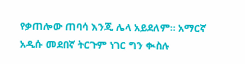የቃጠሎው ጠባሳ እንጂ ሌላ አይደለም። አማርኛ አዲሱ መደበኛ ትርጉም ነገር ግን ቊስሉ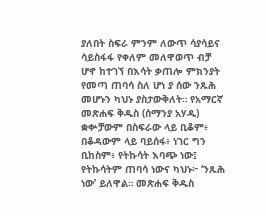ያለበት ስፍራ ምንም ለውጥ ሳያሳይና ሳይስፋፋ የቀለም መለዋወጥ ብቻ ሆኖ ከተገኘ በእሳት ቃጠሎ ምክንያት የመጣ ጠባሳ ስለ ሆነ ያ ሰው ንጹሕ መሆኑን ካህኑ ያስታውቅለት። የአማርኛ መጽሐፍ ቅዱስ (ሰማንያ አሃዱ) ቋቍቻውም በስፍራው ላይ ቢቆም፥ በቆዳውም ላይ ባይሰፋ፥ ነገር ግን ቢከስም፥ የትኩሳት እባጭ ነው፤ የትኩሳትም ጠባሳ ነውና ካህኑ፦ ‘ንጹሕ ነው’ ይለዋል። መጽሐፍ ቅዱስ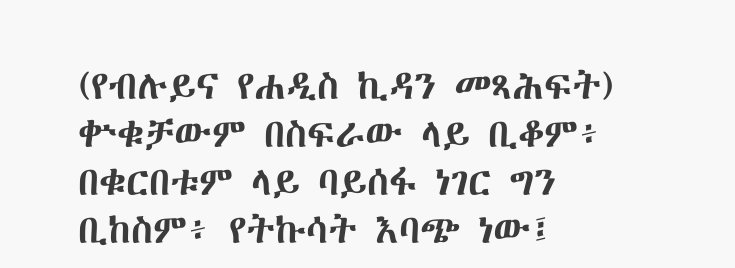(የብሉይና የሐዲስ ኪዳን መጻሕፍት) ቍቁቻውም በስፍራው ላይ ቢቆም፥ በቁርበቱም ላይ ባይሰፋ ነገር ግን ቢከስም፥ የትኩሳት እባጭ ነው፤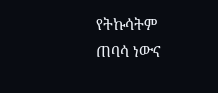የትኩሳትም ጠባሳ ነውና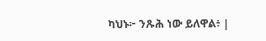ካህኑ፦ ንጹሕ ነው ይለዋል፥ |